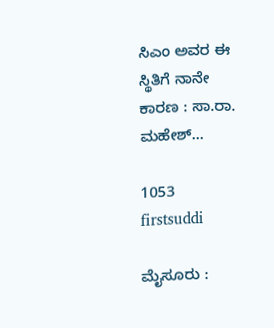ಸಿಎಂ ಅವರ ಈ ಸ್ಥಿತಿಗೆ ನಾನೇ ಕಾರಣ : ಸಾ.ರಾ. ಮಹೇಶ್…

1053
firstsuddi

ಮೈಸೂರು :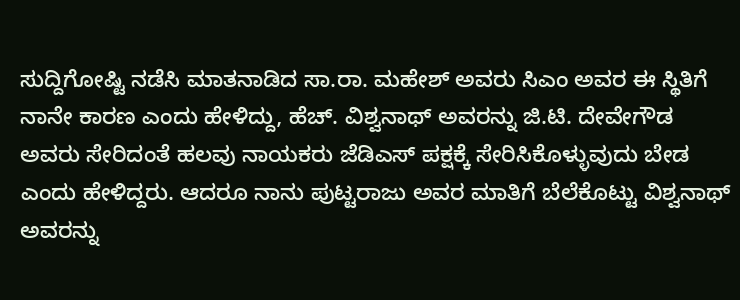ಸುದ್ದಿಗೋಷ್ಟಿ ನಡೆಸಿ ಮಾತನಾಡಿದ ಸಾ.ರಾ. ಮಹೇಶ್ ಅವರು ಸಿಎಂ ಅವರ ಈ ಸ್ಥಿತಿಗೆ ನಾನೇ ಕಾರಣ ಎಂದು ಹೇಳಿದ್ದು, ಹೆಚ್. ವಿಶ್ವನಾಥ್ ಅವರನ್ನು ಜಿ.ಟಿ. ದೇವೇಗೌಡ ಅವರು ಸೇರಿದಂತೆ ಹಲವು ನಾಯಕರು ಜೆಡಿಎಸ್ ಪಕ್ಷಕ್ಕೆ ಸೇರಿಸಿಕೊಳ್ಳುವುದು ಬೇಡ ಎಂದು ಹೇಳಿದ್ದರು. ಆದರೂ ನಾನು ಪುಟ್ಟರಾಜು ಅವರ ಮಾತಿಗೆ ಬೆಲೆಕೊಟ್ಟು ವಿಶ್ವನಾಥ್ ಅವರನ್ನು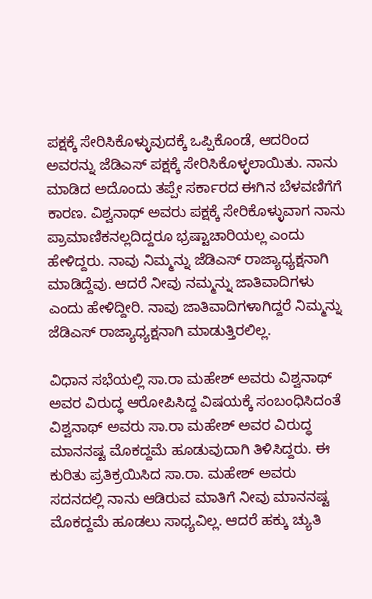ಪಕ್ಷಕ್ಕೆ ಸೇರಿಸಿಕೊಳ್ಳುವುದಕ್ಕೆ ಒಪ್ಪಿಕೊಂಡೆ, ಆದರಿಂದ ಅವರನ್ನು ಜೆಡಿಎಸ್ ಪಕ್ಷಕ್ಕೆ ಸೇರಿಸಿಕೊಳ್ಳಲಾಯಿತು. ನಾನು ಮಾಡಿದ ಅದೊಂದು ತಪ್ಪೇ ಸರ್ಕಾರದ ಈಗಿನ ಬೆಳವಣಿಗೆಗೆ ಕಾರಣ. ವಿಶ್ವನಾಥ್ ಅವರು ಪಕ್ಷಕ್ಕೆ ಸೇರಿಕೊಳ್ಳುವಾಗ ನಾನು ಪ್ರಾಮಾಣಿಕನಲ್ಲದಿದ್ದರೂ ಭ್ರಷ್ಟಾಚಾರಿಯಲ್ಲ ಎಂದು ಹೇಳಿದ್ದರು. ನಾವು ನಿಮ್ಮನ್ನು ಜೆಡಿಎಸ್ ರಾಜ್ಯಾಧ್ಯಕ್ಷನಾಗಿ ಮಾಡಿದ್ದೆವು. ಆದರೆ ನೀವು ನಮ್ಮನ್ನು ಜಾತಿವಾದಿಗಳು ಎಂದು ಹೇಳಿದ್ದೀರಿ. ನಾವು ಜಾತಿವಾದಿಗಳಾಗಿದ್ದರೆ ನಿಮ್ಮನ್ನು ಜೆಡಿಎಸ್ ರಾಜ್ಯಾಧ್ಯಕ್ಷನಾಗಿ ಮಾಡುತ್ತಿರಲಿಲ್ಲ.

ವಿಧಾನ ಸಭೆಯಲ್ಲಿ ಸಾ.ರಾ ಮಹೇಶ್ ಅವರು ವಿಶ್ವನಾಥ್ ಅವರ ವಿರುದ್ಧ ಆರೋಪಿಸಿದ್ದ ವಿಷಯಕ್ಕೆ ಸಂಬಂಧಿಸಿದಂತೆ ವಿಶ್ವನಾಥ್ ಅವರು ಸಾ.ರಾ ಮಹೇಶ್ ಅವರ ವಿರುದ್ಧ ಮಾನನಷ್ಟ ಮೊಕದ್ದಮೆ ಹೂಡುವುದಾಗಿ ತಿಳಿಸಿದ್ದರು. ಈ ಕುರಿತು ಪ್ರತಿಕ್ರಯಿಸಿದ ಸಾ.ರಾ. ಮಹೇಶ್ ಅವರು ಸದನದಲ್ಲಿ ನಾನು ಆಡಿರುವ ಮಾತಿಗೆ ನೀವು ಮಾನನಷ್ಟ ಮೊಕದ್ದಮೆ ಹೂಡಲು ಸಾಧ್ಯವಿಲ್ಲ. ಆದರೆ ಹಕ್ಕು ಚ್ಯುತಿ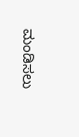ಮಂಡಿಸಲು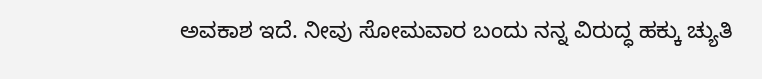ಅವಕಾಶ ಇದೆ. ನೀವು ಸೋಮವಾರ ಬಂದು ನನ್ನ ವಿರುದ್ಧ ಹಕ್ಕು ಚ್ಯುತಿ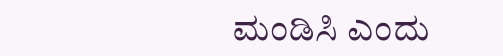ಮಂಡಿಸಿ ಎಂದು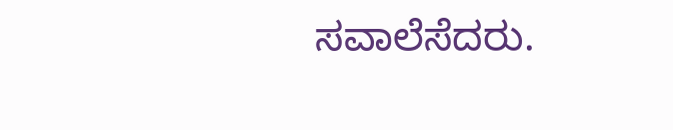ಸವಾಲೆಸೆದರು.